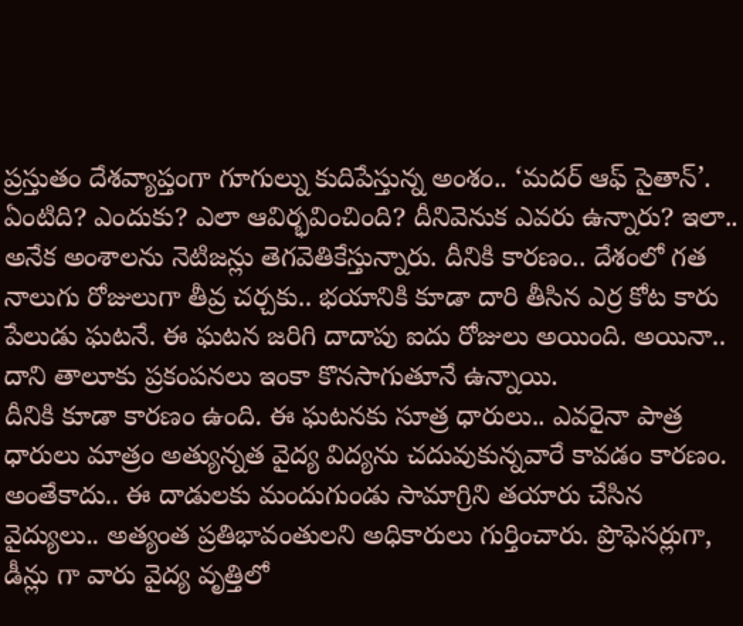ప్రస్తుతం దేశవ్యాప్తంగా గూగుల్ను కుదిపేస్తున్న అంశం.. ‘మదర్ ఆఫ్ సైతాన్’. ఏంటిది? ఎందుకు? ఎలా ఆవిర్భవించింది? దీనివెనుక ఎవరు ఉన్నారు? ఇలా.. అనేక అంశాలను నెటిజన్లు తెగవెతికేస్తున్నారు. దీనికి కారణం.. దేశంలో గత నాలుగు రోజులుగా తీవ్ర చర్చకు.. భయానికి కూడా దారి తీసిన ఎర్ర కోట కారు పేలుడు ఘటనే. ఈ ఘటన జరిగి దాదాపు ఐదు రోజులు అయింది. అయినా.. దాని తాలూకు ప్రకంపనలు ఇంకా కొనసాగుతూనే ఉన్నాయి.
దీనికి కూడా కారణం ఉంది. ఈ ఘటనకు సూత్ర ధారులు.. ఎవరైనా పాత్ర ధారులు మాత్రం అత్యున్నత వైద్య విద్యను చదువుకున్నవారే కావడం కారణం. అంతేకాదు.. ఈ దాడులకు మందుగుండు సామాగ్రిని తయారు చేసిన వైద్యులు.. అత్యంత ప్రతిభావంతులని అధికారులు గుర్తించారు. ప్రొఫెసర్లుగా, డీన్లు గా వారు వైద్య వృత్తిలో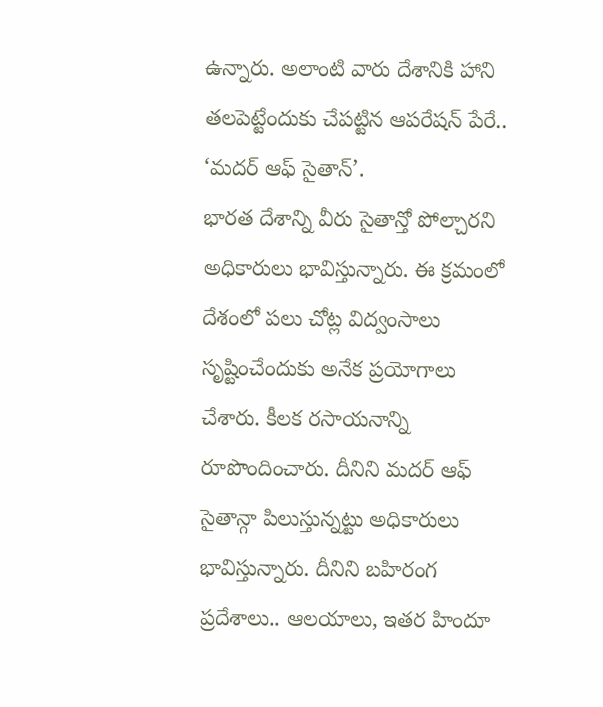ఉన్నారు. అలాంటి వారు దేశానికి హాని తలపెట్టేందుకు చేపట్టిన ఆపరేషన్ పేరే.. ‘మదర్ ఆఫ్ సైతాన్’.
భారత దేశాన్ని వీరు సైతాన్తో పోల్చారని అధికారులు భావిస్తున్నారు. ఈ క్రమంలో దేశంలో పలు చోట్ల విద్వంసాలు సృష్టించేందుకు అనేక ప్రయోగాలు చేశారు. కీలక రసాయనాన్ని రూపొందించారు. దీనిని మదర్ ఆఫ్ సైతాన్గా పిలుస్తున్నట్టు అధికారులు భావిస్తున్నారు. దీనిని బహిరంగ ప్రదేశాలు.. ఆలయాలు, ఇతర హిందూ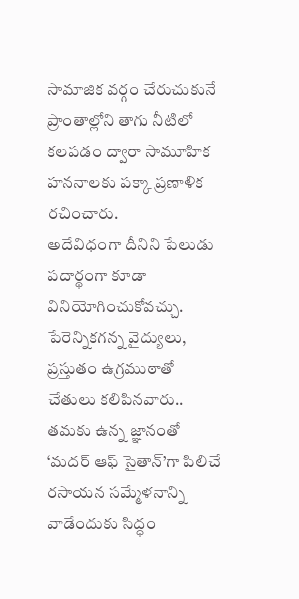సామాజిక వర్గం చేరుచుకునే ప్రాంతాల్లోని తాగు నీటిలో కలపడం ద్వారా సామూహిక హననాలకు పక్కా ప్రణాళిక రచించారు.
అదేవిధంగా దీనిని పేలుడు పదార్థంగా కూడా వినియోగించుకోవచ్చు. పేరెన్నికగన్న వైద్యులు, ప్రస్తుతం ఉగ్రముఠాతో చేతులు కలిపినవారు.. తమకు ఉన్న జ్ఞానంతో ‘మదర్ ఆఫ్ సైతాన్’గా పిలిచే రసాయన సమ్మేళనాన్ని వాడేందుకు సిద్ధం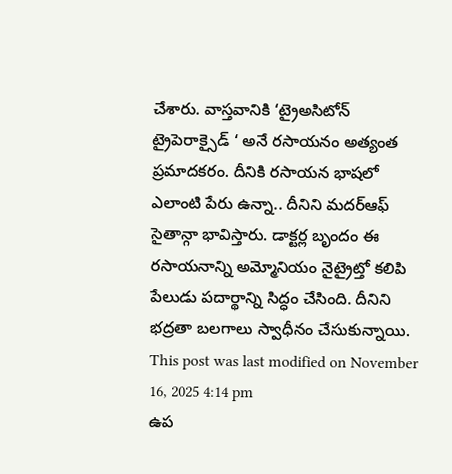చేశారు. వాస్తవానికి ‘ట్రైఅసిటోన్ ట్రైపెరాక్సైడ్ ‘ అనే రసాయనం అత్యంత ప్రమాదకరం. దీనికి రసాయన భాషలో ఎలాంటి పేరు ఉన్నా.. దీనిని మదర్ఆఫ్ సైతాన్గా భావిస్తారు. డాక్టర్ల బృందం ఈ రసాయనాన్ని అమ్మోనియం నైట్రైట్తో కలిపి పేలుడు పదార్థాన్ని సిద్ధం చేసింది. దీనిని భద్రతా బలగాలు స్వాధీనం చేసుకున్నాయి.
This post was last modified on November 16, 2025 4:14 pm
ఉప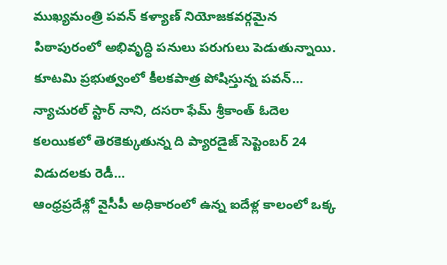ముఖ్యమంత్రి పవన్ కళ్యాణ్ నియోజకవర్గమైన పిఠాపురంలో అభివృద్ధి పనులు పరుగులు పెడుతున్నాయి. కూటమి ప్రభుత్వంలో కీలకపాత్ర పోషిస్తున్న పవన్…
న్యాచురల్ స్టార్ నాని, దసరా ఫేమ్ శ్రీకాంత్ ఓదెల కలయికలో తెరకెక్కుతున్న ది ప్యారడైజ్ సెప్టెంబర్ 24 విడుదలకు రెడీ…
ఆంధ్రప్రదేశ్లో వైసీపీ అధికారంలో ఉన్న ఐదేళ్ల కాలంలో ఒక్క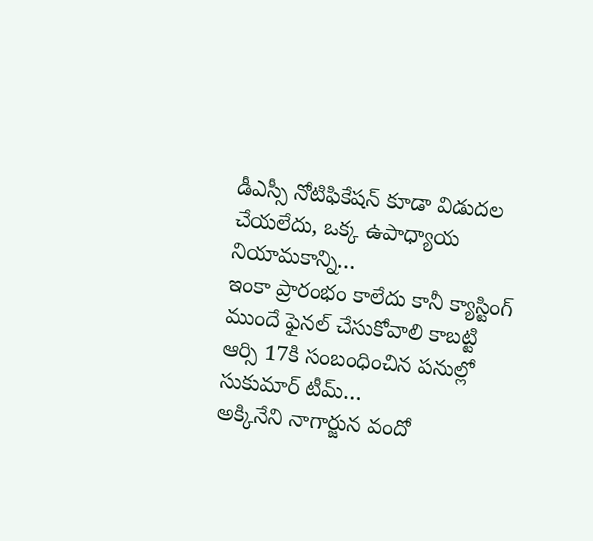డీఎస్సీ నోటిఫికేషన్ కూడా విడుదల చేయలేదు, ఒక్క ఉపాధ్యాయ నియామకాన్ని…
ఇంకా ప్రారంభం కాలేదు కానీ క్యాస్టింగ్ ముందే ఫైనల్ చేసుకోవాలి కాబట్టి ఆర్సి 17కి సంబంధించిన పనుల్లో సుకుమార్ టీమ్…
అక్కినేని నాగార్జున వందో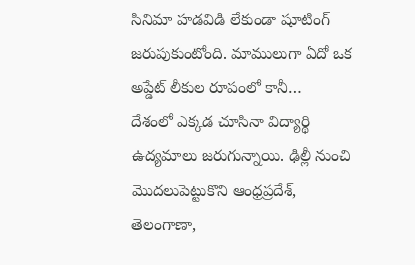సినిమా హడవిడి లేకుండా షూటింగ్ జరుపుకుంటోంది. మాములుగా ఏదో ఒక అప్డేట్ లీకుల రూపంలో కానీ…
దేశంలో ఎక్కడ చూసినా విద్యార్థి ఉద్యమాలు జరుగున్నాయి. ఢిల్లీ నుంచి మొదలుపెట్టుకొని ఆంధ్రప్రదేశ్, తెలంగాణా,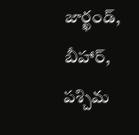జార్ఖండ్, బీహార్, పశ్చిమ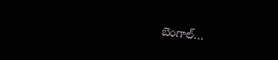బెంగాల్…